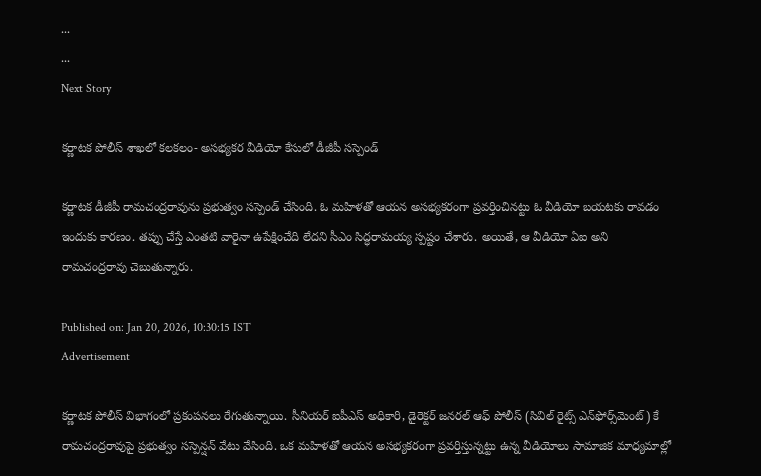...
...
Next Story

కర్ణాటక పోలీస్ శాఖలో కలకలం- అసభ్యకర వీడియో కేసులో డీజీపీ సస్పెండ్

కర్ణాటక డీజీపీ రామచంద్రరావును ప్రభుత్వం సస్పెండ్ చేసింది. ఓ మహిళతో ఆయన అసభ్యకరంగా ప్రవర్తించినట్టు ఓ వీడియో బయటకు రావడం ఇందుకు కారణం. తప్పు చేస్తే ఎంతటి వారైనా ఉపేక్షించేది లేదని సీఎం సిద్ధరామయ్య స్పష్టం చేశారు. అయితే, ఆ వీడియో ఏఐ అని రామచంద్రరావు చెబుతున్నారు.

Published on: Jan 20, 2026, 10:30:15 IST
Advertisement

కర్ణాటక పోలీస్ విభాగంలో ప్రకంపనలు రేగుతున్నాయి. సీనియర్ ఐపీఎస్ అధికారి, డైరెక్టర్ జనరల్ ఆఫ్ పోలీస్ (సివిల్ రైట్స్ ఎన్‌ఫోర్స్‌మెంట్) కే రామచంద్రరావుపై ప్రభుత్వం సస్పెన్షన్ వేటు వేసింది. ఒక మహిళతో ఆయన అసభ్యకరంగా ప్రవర్తిస్తున్నట్టు ఉన్న వీడియోలు సామాజిక మాధ్యమాల్లో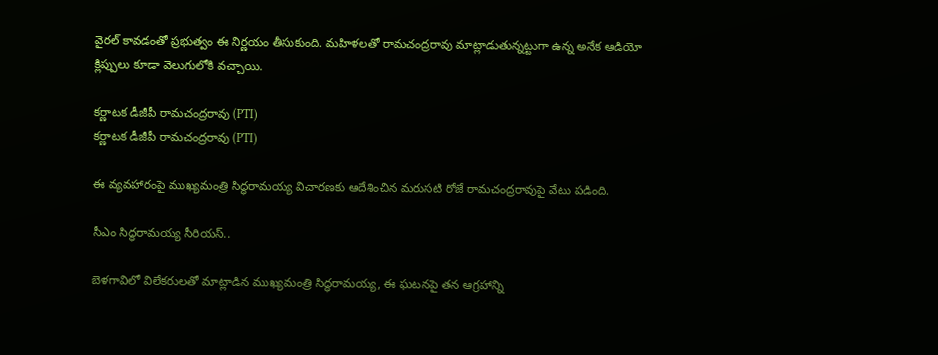వైరల్ కావడంతో ప్రభుత్వం ఈ నిర్ణయం తీసుకుంది. మహిళలతో రామచంద్రరావు మాట్లాడుతున్నట్టుగా ఉన్న అనేక ఆడియో క్లిప్పులు కూడా వెలుగులోకి వచ్చాయి.

కర్ణాటక డీజీపీ రామచంద్రరావు (PTI)
కర్ణాటక డీజీపీ రామచంద్రరావు (PTI)

ఈ వ్యవహారంపై ముఖ్యమంత్రి సిద్ధరామయ్య విచారణకు ఆదేశించిన మరుసటి రోజే రామచంద్రరావుపై వేటు పడింది.

సీఎం సిద్ధరామయ్య సీరియస్..

బెళగావిలో విలేకరులతో మాట్లాడిన ముఖ్యమంత్రి సిద్ధరామయ్య, ఈ ఘటనపై తన ఆగ్రహాన్ని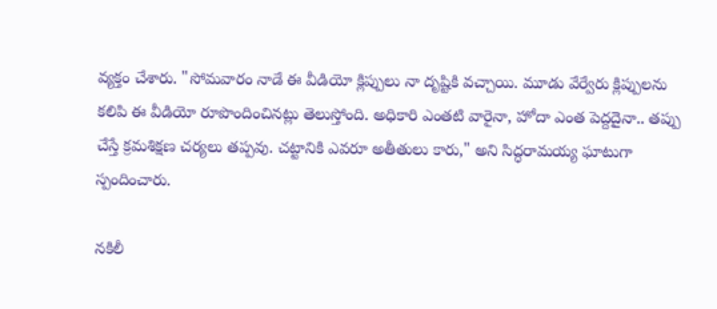వ్యక్తం చేశారు. "సోమవారం నాడే ఈ వీడియో క్లిప్పులు నా దృష్టికి వచ్చాయి. మూడు వేర్వేరు క్లిప్పులను కలిపి ఈ వీడియో రూపొందించినట్లు తెలుస్తోంది. అధికారి ఎంతటి వారైనా, హోదా ఎంత పెద్దదైనా.. తప్పు చేస్తే క్రమశిక్షణ చర్యలు తప్పవు. చట్టానికి ఎవరూ అతీతులు కారు," అని సిద్ధరామయ్య ఘాటుగా స్పందించారు.

నకిలీ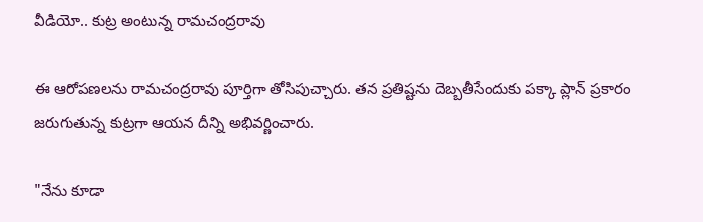వీడియో.. కుట్ర అంటున్న రామచంద్రరావు

ఈ ఆరోపణలను రామచంద్రరావు పూర్తిగా తోసిపుచ్చారు. తన ప్రతిష్టను దెబ్బతీసేందుకు పక్కా ప్లాన్ ప్రకారం జరుగుతున్న కుట్రగా ఆయన దీన్ని అభివర్ణించారు.

"నేను కూడా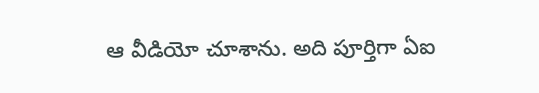ఆ వీడియో చూశాను. అది పూర్తిగా ఏఐ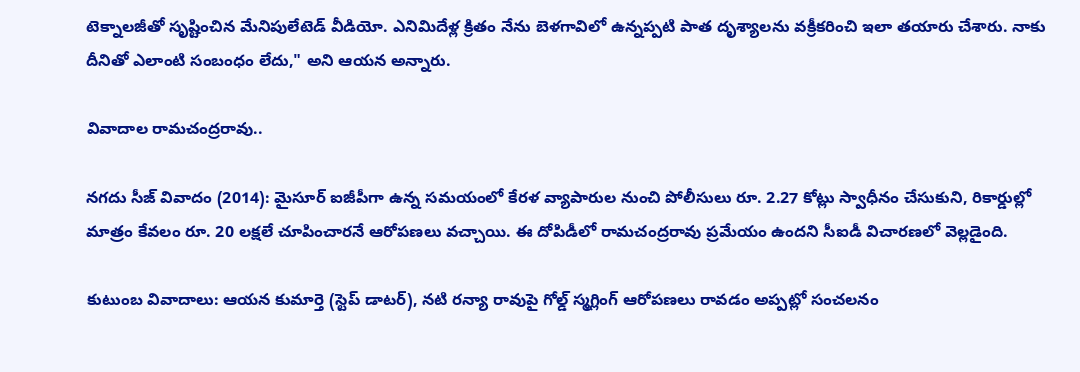టెక్నాలజీతో సృష్టించిన మేనిపులేటెడ్ వీడియో. ఎనిమిదేళ్ల క్రితం నేను బెళగావిలో ఉన్నప్పటి పాత దృశ్యాలను వక్రీకరించి ఇలా తయారు చేశారు. నాకు దీనితో ఎలాంటి సంబంధం లేదు," అని ఆయన అన్నారు.

వివాదాల రామచంద్రరావు..

నగదు సీజ్ వివాదం (2014): మైసూర్ ఐజీపీగా ఉన్న సమయంలో కేరళ వ్యాపారుల నుంచి పోలీసులు రూ. 2.27 కోట్లు స్వాధీనం చేసుకుని, రికార్డుల్లో మాత్రం కేవలం రూ. 20 లక్షలే చూపించారనే ఆరోపణలు వచ్చాయి. ఈ దోపిడీలో రామచంద్రరావు ప్రమేయం ఉందని సీఐడీ విచారణలో వెల్లడైంది.

కుటుంబ వివాదాలు: ఆయన కుమార్తె (స్టెప్ డాటర్), నటి రన్యా రావుపై గోల్డ్ స్మగ్లింగ్ ఆరోపణలు రావడం అప్పట్లో సంచలనం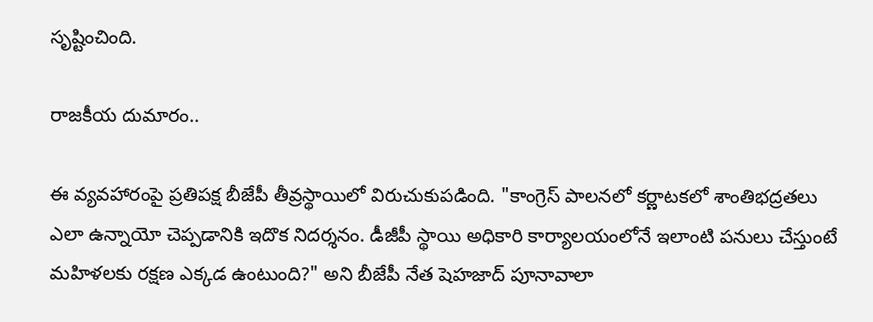సృష్టించింది.

రాజకీయ దుమారం..

ఈ వ్యవహారంపై ప్రతిపక్ష బీజేపీ తీవ్రస్థాయిలో విరుచుకుపడింది. "కాంగ్రెస్ పాలనలో కర్ణాటకలో శాంతిభద్రతలు ఎలా ఉన్నాయో చెప్పడానికి ఇదొక నిదర్శనం. డీజీపీ స్థాయి అధికారి కార్యాలయంలోనే ఇలాంటి పనులు చేస్తుంటే మహిళలకు రక్షణ ఎక్కడ ఉంటుంది?" అని బీజేపీ నేత షెహజాద్ పూనావాలా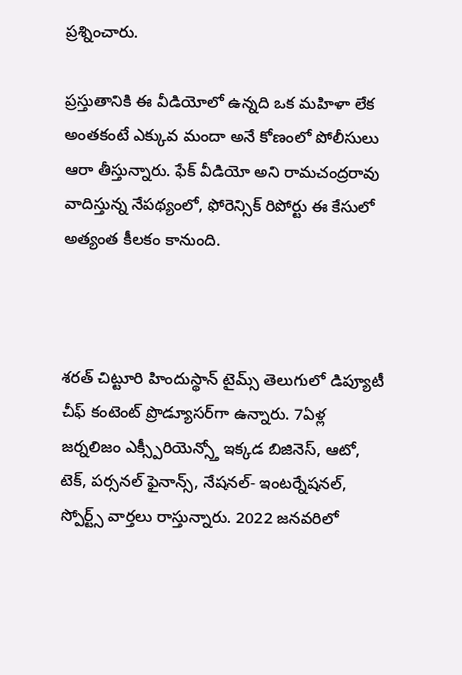ప్రశ్నించారు.

ప్రస్తుతానికి ఈ వీడియోలో ఉన్నది ఒక మహిళా లేక అంతకంటే ఎక్కువ మందా అనే కోణంలో పోలీసులు ఆరా తీస్తున్నారు. ఫేక్ వీడియో అని రామచంద్రరావు వాదిస్తున్న నేపథ్యంలో, ఫోరెన్సిక్ రిపోర్టు ఈ కేసులో అత్యంత కీలకం కానుంది.



శరత్ చిట్టూరి హిందుస్థాన్ టైమ్స్ తెలుగులో డిప్యూటీ చీఫ్ కంటెంట్ ప్రొడ్యూసర్‌గా ఉన్నారు. 7ఏళ్ల జర్నలిజం ఎక్స్పీరియెన్స్తో ఇక్కడ బిజినెస్, ఆటో, టెక్, పర్సనల్ ఫైనాన్స్, నేషనల్- ఇంటర్నేషనల్, స్పోర్ట్స్ వార్తలు రాస్తున్నారు. 2022 జనవరిలో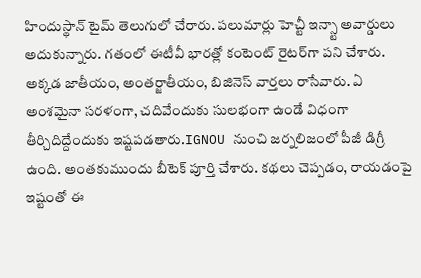హిందుస్థాన్ టైమ్ తెలుగులో చేరారు. పలుమార్లు హెచ్టీ ఇన్స్టా అవార్డులు అదుకున్నారు. గతంలో ఈటీవీ భారత్లో కంటెంట్ రైటర్‌గా పని చేశారు. అక్కడ జాతీయం, అంతర్జాతీయం, బిజినెస్ వార్తలు రాసేవారు. ఏ అంశమైనా సరళంగా, చదివేందుకు సులభంగా ఉండే విధంగా తీర్చిదిద్దేందుకు ఇష్టపడతారు.IGNOU నుంచి జర్నలిజంలో పీజీ డిగ్రీ ఉంది. అంతకుముందు బీటెక్ పూర్తి చేశారు. కథలు చెప్పడం, రాయడంపై ఇష్టంతో ఈ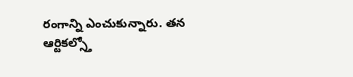రంగాన్ని ఎంచుకున్నారు. తన ఆర్టికల్స్తో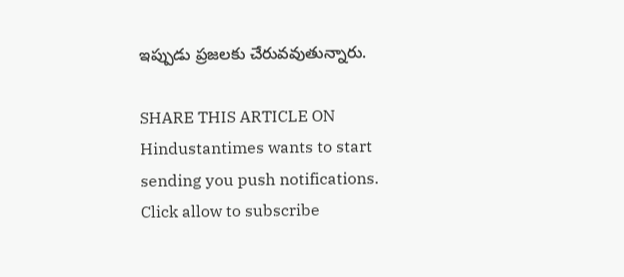ఇప్పుడు ప్రజలకు చేరువవుతున్నారు.

SHARE THIS ARTICLE ON
Hindustantimes wants to start sending you push notifications. Click allow to subscribe